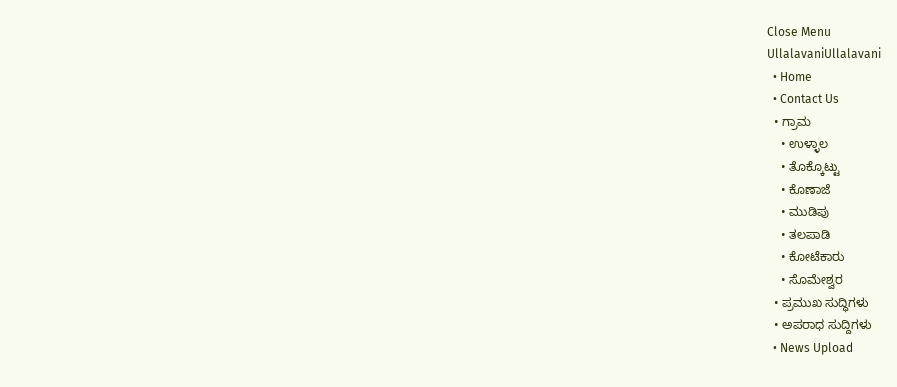Close Menu
UllalavaniUllalavani
  • Home
  • Contact Us
  • ಗ್ರಾಮ
    • ಉಳ್ಳಾಲ
    • ತೊಕ್ಕೊಟ್ಟು
    • ಕೊಣಾಜೆ
    • ಮುಡಿಪು
    • ತಲಪಾಡಿ
    • ಕೋಟೆಕಾರು
    • ಸೊಮೇಶ್ವರ
  • ಪ್ರಮುಖ ಸುದ್ಧಿಗಳು
  • ಅಪರಾಧ ಸುದ್ದಿಗಳು
  • News Upload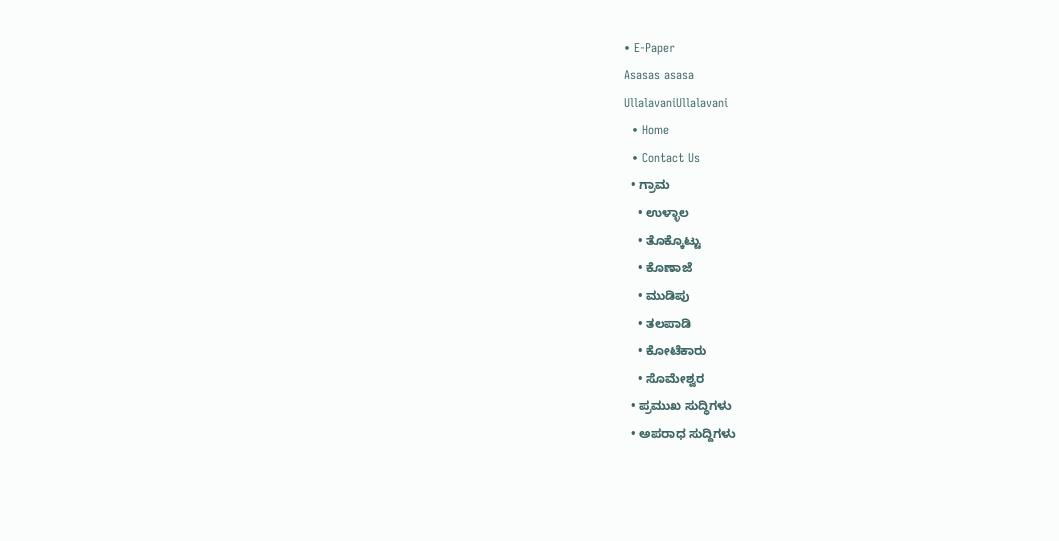• E-Paper
Asasas asasa
UllalavaniUllalavani
  • Home
  • Contact Us
  • ಗ್ರಾಮ
    • ಉಳ್ಳಾಲ
    • ತೊಕ್ಕೊಟ್ಟು
    • ಕೊಣಾಜೆ
    • ಮುಡಿಪು
    • ತಲಪಾಡಿ
    • ಕೋಟೆಕಾರು
    • ಸೊಮೇಶ್ವರ
  • ಪ್ರಮುಖ ಸುದ್ಧಿಗಳು
  • ಅಪರಾಧ ಸುದ್ದಿಗಳು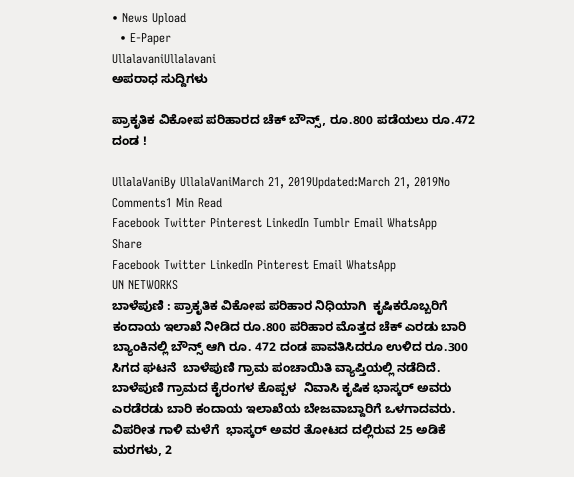• News Upload
  • E-Paper
UllalavaniUllalavani
ಅಪರಾಧ ಸುದ್ದಿಗಳು

ಪ್ರಾಕೃತಿಕ ವಿಕೋಪ ಪರಿಹಾರದ ಚೆಕ್ ಬೌನ್ಸ್, ರೂ.800 ಪಡೆಯಲು ರೂ.472 ದಂಡ !

UllalaVaniBy UllalaVaniMarch 21, 2019Updated:March 21, 2019No Comments1 Min Read
Facebook Twitter Pinterest LinkedIn Tumblr Email WhatsApp
Share
Facebook Twitter LinkedIn Pinterest Email WhatsApp
UN NETWORKS
ಬಾಳೆಪುಣಿ : ಪ್ರಾಕೃತಿಕ ವಿಕೋಪ ಪರಿಹಾರ ನಿಧಿಯಾಗಿ  ಕೃಷಿಕರೊಬ್ಬರಿಗೆ  ಕಂದಾಯ ಇಲಾಖೆ ನೀಡಿದ ರೂ.800 ಪರಿಹಾರ ಮೊತ್ತದ ಚೆಕ್ ಎರಡು ಬಾರಿ ಬ್ಯಾಂಕಿನಲ್ಲಿ ಬೌನ್ಸ್ ಆಗಿ ರೂ. 472 ದಂಡ ಪಾವತಿಸಿದರೂ ಉಳಿದ ರೂ.300 ಸಿಗದ ಘಟನೆ  ಬಾಳೆಪುಣಿ ಗ್ರಾಮ ಪಂಚಾಯಿತಿ ವ್ಯಾಪ್ತಿಯಲ್ಲಿ ನಡೆದಿದೆ.
ಬಾಳೆಪುಣಿ ಗ್ರಾಮದ ಕೈರಂಗಳ ಕೊಪ್ಪಳ  ನಿವಾಸಿ ಕೃಷಿಕ ಭಾಸ್ಕರ್ ಅವರು ಎರಡೆರಡು ಬಾರಿ ಕಂದಾಯ ಇಲಾಖೆಯ ಬೇಜವಾಬ್ದಾರಿಗೆ ಒಳಗಾದವರು. ವಿಪರೀತ ಗಾಳಿ ಮಳೆಗೆ  ಭಾಸ್ಕರ್ ಅವರ ತೋಟದ ದಲ್ಲಿರುವ 25 ಅಡಿಕೆ ಮರಗಳು, 2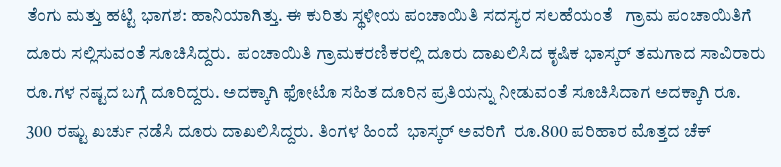ತೆಂಗು ಮತ್ತು ಹಟ್ಟಿ ಭಾಗಶ: ಹಾನಿಯಾಗಿತ್ತು. ಈ ಕುರಿತು ಸ್ಥಳೀಯ ಪಂಚಾಯಿತಿ ಸದಸ್ಯರ ಸಲಹೆಯಂತೆ   ಗ್ರಾಮ ಪಂಚಾಯಿತಿಗೆ  ದೂರು ಸಲ್ಲಿಸುವಂತೆ ಸೂಚಿಸಿದ್ದರು.  ಪಂಚಾಯಿತಿ ಗ್ರಾಮಕರಣಿಕರಲ್ಲಿ ದೂರು ದಾಖಲಿಸಿದ ಕೃಷಿಕ ಭಾಸ್ಕರ್ ತಮಗಾದ ಸಾವಿರಾರು ರೂ.ಗಳ ನಷ್ಟದ ಬಗ್ಗೆ ದೂರಿದ್ದರು. ಅದಕ್ಕಾಗಿ ಫೋಟೊ ಸಹಿತ ದೂರಿನ ಪ್ರತಿಯನ್ನು ನೀಡುವಂತೆ ಸೂಚಿಸಿದಾಗ ಅದಕ್ಕಾಗಿ ರೂ. 300 ರಷ್ಟು ಖರ್ಚು ನಡೆಸಿ ದೂರು ದಾಖಲಿಸಿದ್ದರು. ತಿಂಗಳ ಹಿಂದೆ  ಭಾಸ್ಕರ್ ಅವರಿಗೆ  ರೂ.800 ಪರಿಹಾರ ಮೊತ್ತದ ಚೆಕ್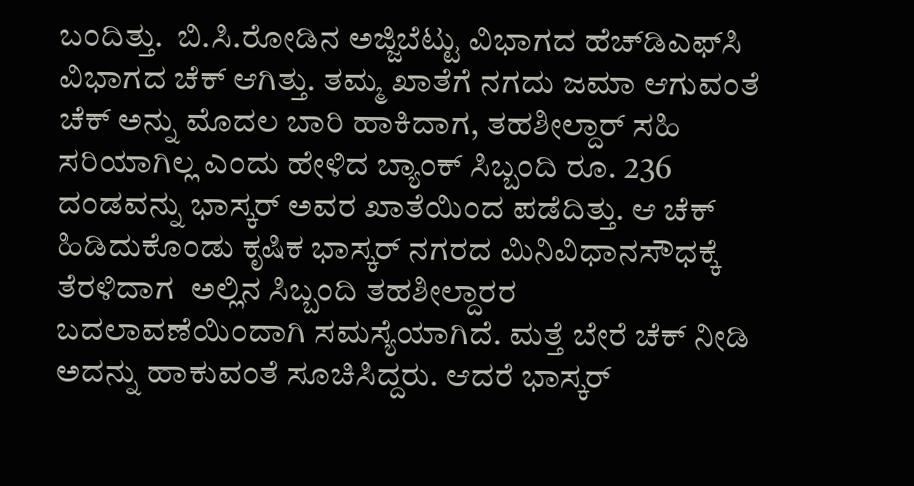ಬಂದಿತ್ತು.  ಬಿ.ಸಿ.ರೋಡಿನ ಅಜ್ಜಿಬೆಟ್ಟು ವಿಭಾಗದ ಹೆಚ್‍ಡಿಎಫ್‍ಸಿ ವಿಭಾಗದ ಚೆಕ್ ಆಗಿತ್ತು. ತಮ್ಮ ಖಾತೆಗೆ ನಗದು ಜಮಾ ಆಗುವಂತೆ ಚೆಕ್ ಅನ್ನು ಮೊದಲ ಬಾರಿ ಹಾಕಿದಾಗ, ತಹಶೀಲ್ದಾರ್ ಸಹಿ ಸರಿಯಾಗಿಲ್ಲ ಎಂದು ಹೇಳಿದ ಬ್ಯಾಂಕ್ ಸಿಬ್ಬಂದಿ ರೂ. 236 ದಂಡವನ್ನು ಭಾಸ್ಕರ್ ಅವರ ಖಾತೆಯಿಂದ ಪಡೆದಿತ್ತು. ಆ ಚೆಕ್ ಹಿಡಿದುಕೊಂಡು ಕೃಷಿಕ ಭಾಸ್ಕರ್ ನಗರದ ಮಿನಿವಿಧಾನಸೌಧಕ್ಕೆ ತೆರಳಿದಾಗ  ಅಲ್ಲಿನ ಸಿಬ್ಬಂದಿ ತಹಶೀಲ್ದಾರರ ಬದಲಾವಣೆಯಿಂದಾಗಿ ಸಮಸ್ಯೆಯಾಗಿದೆ. ಮತ್ತೆ ಬೇರೆ ಚೆಕ್ ನೀಡಿ ಅದನ್ನು ಹಾಕುವಂತೆ ಸೂಚಿಸಿದ್ದರು. ಆದರೆ ಭಾಸ್ಕರ್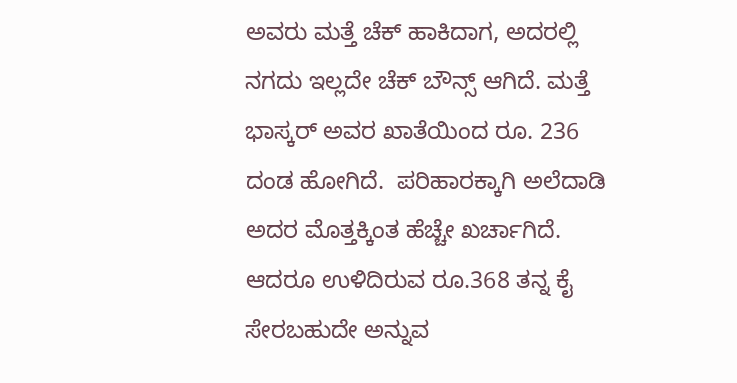ಅವರು ಮತ್ತೆ ಚೆಕ್ ಹಾಕಿದಾಗ, ಅದರಲ್ಲಿ ನಗದು ಇಲ್ಲದೇ ಚೆಕ್ ಬೌನ್ಸ್ ಆಗಿದೆ. ಮತ್ತೆ ಭಾಸ್ಕರ್ ಅವರ ಖಾತೆಯಿಂದ ರೂ. 236 ದಂಡ ಹೋಗಿದೆ.  ಪರಿಹಾರಕ್ಕಾಗಿ ಅಲೆದಾಡಿ ಅದರ ಮೊತ್ತಕ್ಕಿಂತ ಹೆಚ್ಚೇ ಖರ್ಚಾಗಿದೆ. ಆದರೂ ಉಳಿದಿರುವ ರೂ.368 ತನ್ನ ಕೈ ಸೇರಬಹುದೇ ಅನ್ನುವ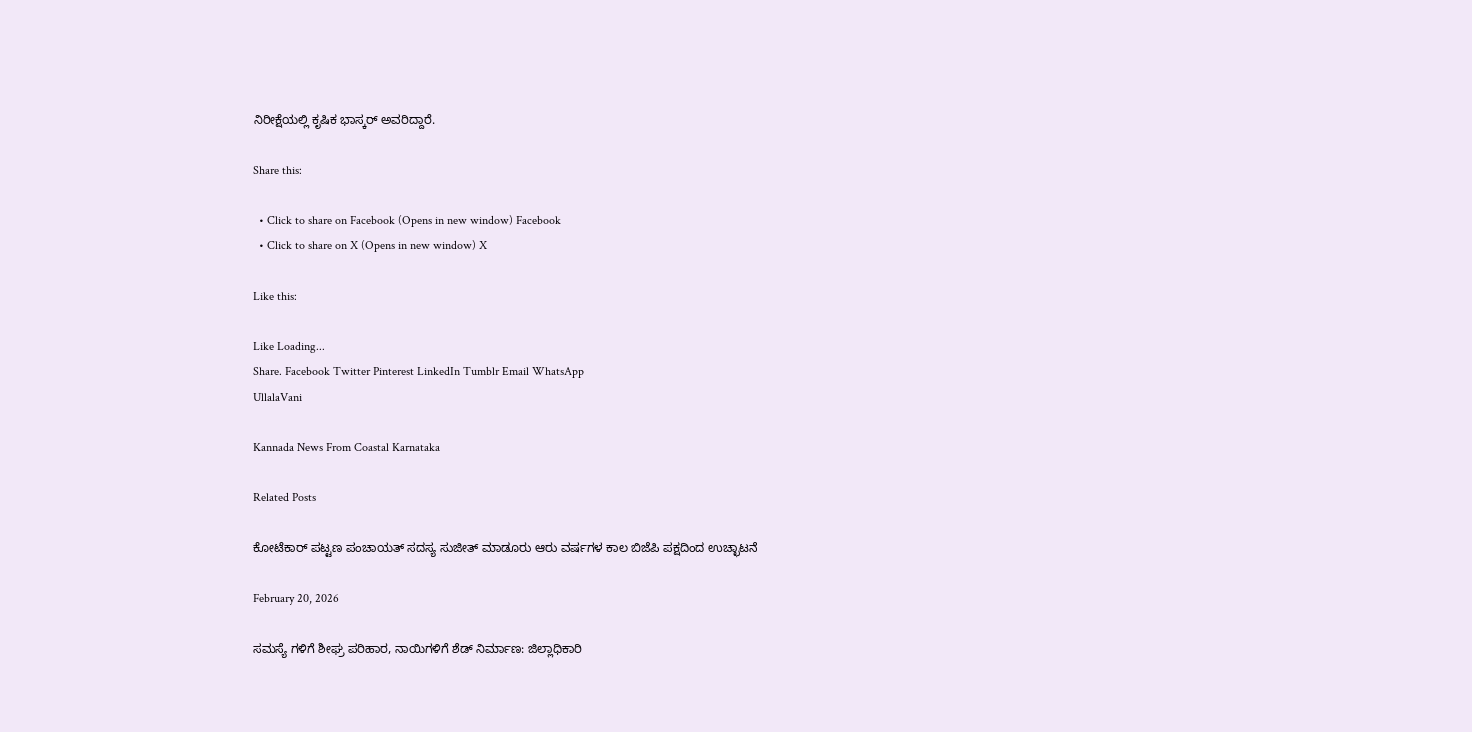ನಿರೀಕ್ಷೆಯಲ್ಲಿ ಕೃಷಿಕ ಭಾಸ್ಕರ್ ಅವರಿದ್ದಾರೆ.

Share this:

  • Click to share on Facebook (Opens in new window) Facebook
  • Click to share on X (Opens in new window) X

Like this:

Like Loading...
Share. Facebook Twitter Pinterest LinkedIn Tumblr Email WhatsApp
UllalaVani

Kannada News From Coastal Karnataka

Related Posts

ಕೋಟೆಕಾರ್ ಪಟ್ಟಣ ಪಂಚಾಯತ್ ಸದಸ್ಯ ಸುಜೀತ್ ಮಾಡೂರು ಆರು ವರ್ಷಗಳ ಕಾಲ ಬಿಜೆಪಿ ಪಕ್ಷದಿಂದ ಉಚ್ಛಾಟನೆ

February 20, 2026

ಸಮಸ್ಯೆ ಗಳಿಗೆ ಶೀಘ್ರ ಪರಿಹಾರ, ನಾಯಿಗಳಿಗೆ ಶೆಡ್ ನಿರ್ಮಾಣ: ಜಿಲ್ಲಾಧಿಕಾರಿ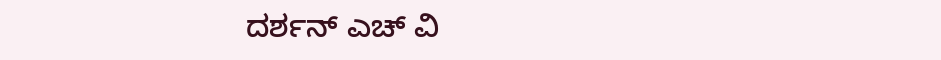ದರ್ಶನ್ ಎಚ್ ವಿ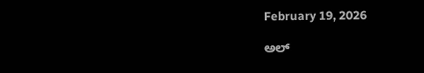February 19, 2026

ಅಲ್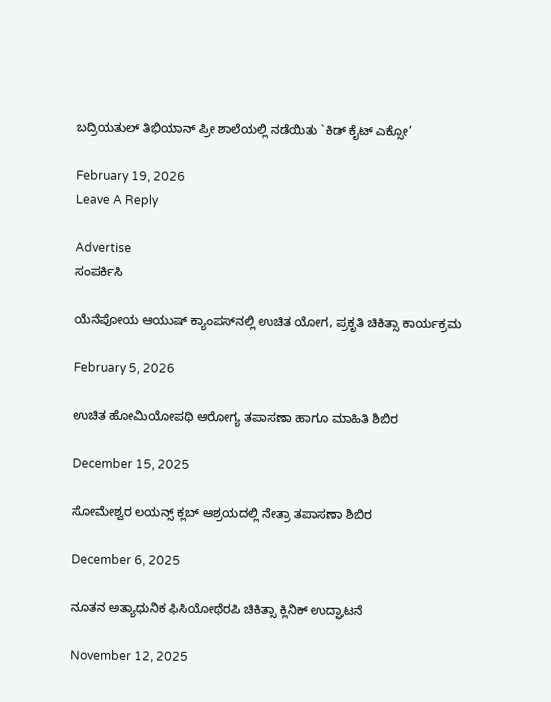ಬದ್ರಿಯತುಲ್ ತಿಭಿಯಾನ್ ಪ್ರೀ ಶಾಲೆಯಲ್ಲಿ ನಡೆಯಿತು `ಕಿಡ್ ಕೈಟ್ ಎಕ್ಸೋ’

February 19, 2026
Leave A Reply

Advertise
ಸಂಪರ್ಕಿಸಿ

ಯೆನೆಪೋಯ ಆಯುಷ್ ಕ್ಯಾಂಪಸ್‌ನಲ್ಲಿ ಉಚಿತ ಯೋಗ, ಪ್ರಕೃತಿ ಚಿಕಿತ್ಸಾ ಕಾರ್ಯಕ್ರಮ

February 5, 2026

ಉಚಿತ ಹೋಮಿಯೋಪಥಿ ಆರೋಗ್ಯ ತಪಾಸಣಾ ಹಾಗೂ ಮಾಹಿತಿ ಶಿಬಿರ

December 15, 2025

ಸೋಮೇಶ್ವರ ಲಯನ್ಸ್ ಕ್ಲಬ್ ಆಶ್ರಯದಲ್ಲಿ ನೇತ್ರಾ ತಪಾಸಣಾ ಶಿಬಿರ

December 6, 2025

ನೂತನ ಅತ್ಯಾಧುನಿಕ ಫಿಸಿಯೋಥೆರಪಿ ಚಿಕಿತ್ಸಾ ಕ್ಲಿನಿಕ್ ಉದ್ಘಾಟನೆ

November 12, 2025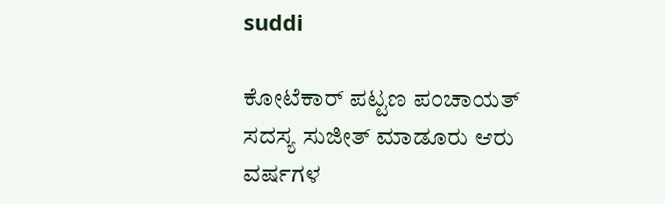suddi

ಕೋಟೆಕಾರ್ ಪಟ್ಟಣ ಪಂಚಾಯತ್ ಸದಸ್ಯ ಸುಜೀತ್ ಮಾಡೂರು ಆರು ವರ್ಷಗಳ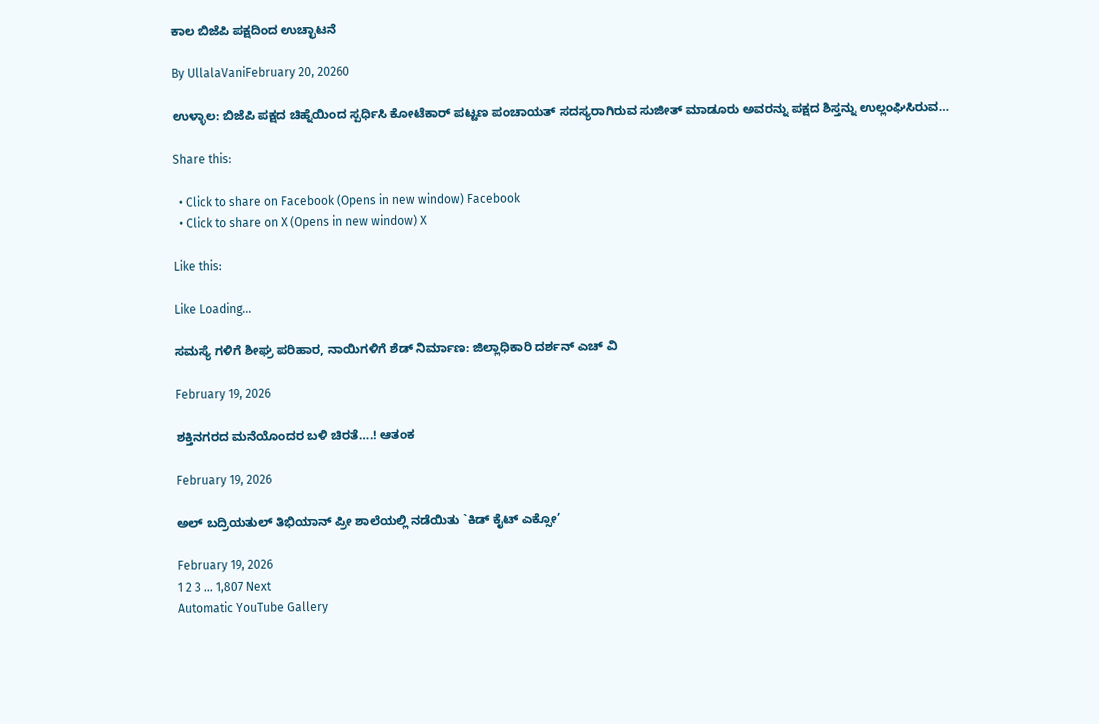ಕಾಲ ಬಿಜೆಪಿ ಪಕ್ಷದಿಂದ ಉಚ್ಛಾಟನೆ

By UllalaVaniFebruary 20, 20260

ಉಳ್ಳಾಲ: ಬಿಜೆಪಿ ಪಕ್ಷದ ಚಿಹ್ನೆಯಿಂದ ಸ್ಪರ್ಧಿಸಿ ಕೋಟೆಕಾರ್ ಪಟ್ಟಣ ಪಂಚಾಯತ್ ಸದಸ್ಯರಾಗಿರುವ ಸುಜೀತ್ ಮಾಡೂರು ಅವರನ್ನು ಪಕ್ಷದ ಶಿಸ್ತನ್ನು ಉಲ್ಲಂಘಿಸಿರುವ…

Share this:

  • Click to share on Facebook (Opens in new window) Facebook
  • Click to share on X (Opens in new window) X

Like this:

Like Loading...

ಸಮಸ್ಯೆ ಗಳಿಗೆ ಶೀಘ್ರ ಪರಿಹಾರ, ನಾಯಿಗಳಿಗೆ ಶೆಡ್ ನಿರ್ಮಾಣ: ಜಿಲ್ಲಾಧಿಕಾರಿ ದರ್ಶನ್ ಎಚ್ ವಿ

February 19, 2026

ಶಕ್ತಿನಗರದ ಮನೆಯೊಂದರ ಬಳಿ ಚಿರತೆ….! ಆತಂಕ

February 19, 2026

ಅಲ್ ಬದ್ರಿಯತುಲ್ ತಿಭಿಯಾನ್ ಪ್ರೀ ಶಾಲೆಯಲ್ಲಿ ನಡೆಯಿತು `ಕಿಡ್ ಕೈಟ್ ಎಕ್ಸೋ’

February 19, 2026
1 2 3 … 1,807 Next
Automatic YouTube Gallery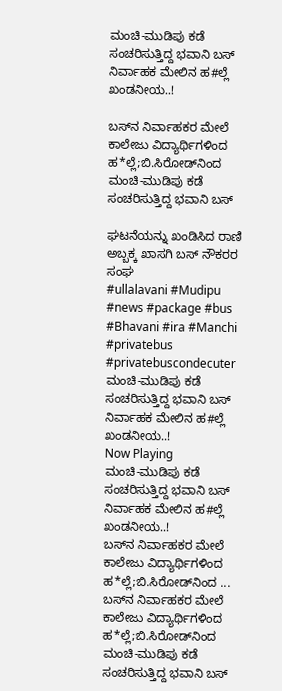ಮಂಚಿ-ಮುಡಿಪು ಕಡೆ ಸಂಚರಿಸುತ್ತಿದ್ದ ಭವಾನಿ ಬಸ್ ನಿರ್ವಾಹಕ ಮೇಲಿನ ಹ#ಲ್ಲೆ ಖಂಡನೀಯ..!

ಬಸ್‌ನ ನಿರ್ವಾಹಕರ ಮೇಲೆ ಕಾಲೇಜು ವಿದ್ಯಾರ್ಥಿಗಳಿಂದ ಹ*ಲ್ಲೆ;ಬಿ.ಸಿರೋಡ್‌ನಿಂದ ಮಂಚಿ-ಮುಡಿಪು ಕಡೆ ಸಂಚರಿಸುತ್ತಿದ್ದ ಭವಾನಿ ಬಸ್

ಘಟನೆಯನ್ನು ಖಂಡಿಸಿದ ರಾಣಿ ಅಬ್ಬಕ್ಕ ಖಾಸಗಿ ಬಸ್ ನೌಕರರ ಸಂಘ
#ullalavani #Mudipu #news #package #bus #Bhavani #ira #Manchi #privatebus #privatebuscondecuter
ಮಂಚಿ-ಮುಡಿಪು ಕಡೆ ಸಂಚರಿಸುತ್ತಿದ್ದ ಭವಾನಿ ಬಸ್ ನಿರ್ವಾಹಕ ಮೇಲಿನ ಹ#ಲ್ಲೆ ಖಂಡನೀಯ..!
Now Playing
ಮಂಚಿ-ಮುಡಿಪು ಕಡೆ ಸಂಚರಿಸುತ್ತಿದ್ದ ಭವಾನಿ ಬಸ್ ನಿರ್ವಾಹಕ ಮೇಲಿನ ಹ#ಲ್ಲೆ ಖಂಡನೀಯ..!
ಬಸ್‌ನ ನಿರ್ವಾಹಕರ ಮೇಲೆ ಕಾಲೇಜು ವಿದ್ಯಾರ್ಥಿಗಳಿಂದ ಹ*ಲ್ಲೆ;ಬಿ.ಸಿರೋಡ್‌ನಿಂದ ...
ಬಸ್‌ನ ನಿರ್ವಾಹಕರ ಮೇಲೆ ಕಾಲೇಜು ವಿದ್ಯಾರ್ಥಿಗಳಿಂದ ಹ*ಲ್ಲೆ;ಬಿ.ಸಿರೋಡ್‌ನಿಂದ ಮಂಚಿ-ಮುಡಿಪು ಕಡೆ ಸಂಚರಿಸುತ್ತಿದ್ದ ಭವಾನಿ ಬಸ್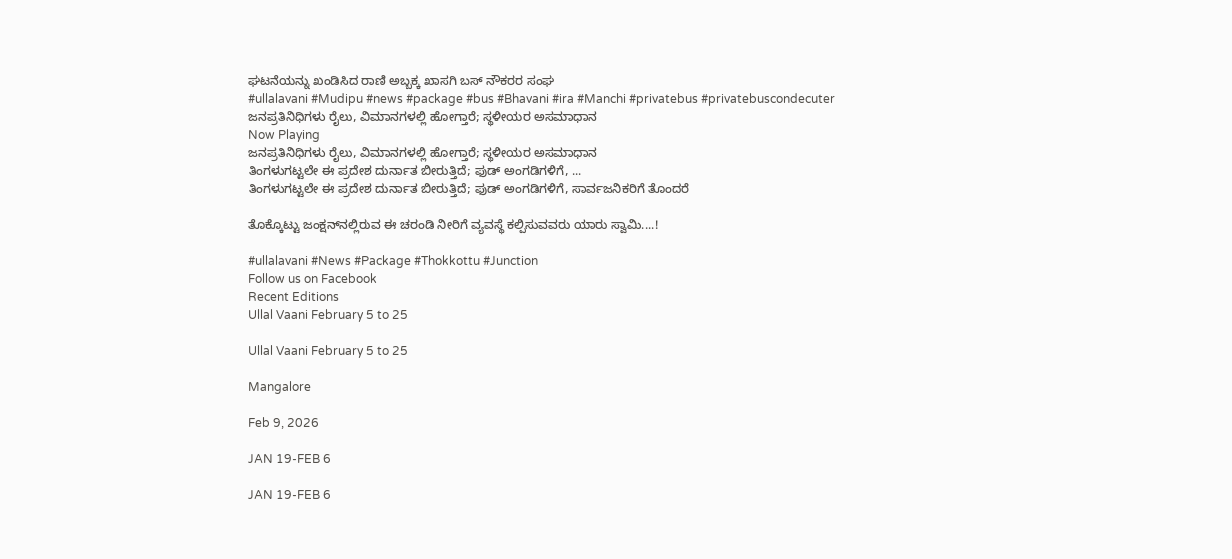ಘಟನೆಯನ್ನು ಖಂಡಿಸಿದ ರಾಣಿ ಅಬ್ಬಕ್ಕ ಖಾಸಗಿ ಬಸ್ ನೌಕರರ ಸಂಘ
#ullalavani #Mudipu #news #package #bus #Bhavani #ira #Manchi #privatebus #privatebuscondecuter
ಜನಪ್ರತಿನಿಧಿಗಳು ರೈಲು, ವಿಮಾನಗಳಲ್ಲಿ ಹೋಗ್ತಾರೆ; ಸ್ಥಳೀಯರ ಅಸಮಾಧಾನ
Now Playing
ಜನಪ್ರತಿನಿಧಿಗಳು ರೈಲು, ವಿಮಾನಗಳಲ್ಲಿ ಹೋಗ್ತಾರೆ; ಸ್ಥಳೀಯರ ಅಸಮಾಧಾನ
ತಿಂಗಳುಗಟ್ಟಲೇ ಈ ಪ್ರದೇಶ ದುರ್ನಾತ ಬೀರುತ್ತಿದೆ; ಫುಡ್ ಅಂಗಡಿಗಳಿಗೆ, ...
ತಿಂಗಳುಗಟ್ಟಲೇ ಈ ಪ್ರದೇಶ ದುರ್ನಾತ ಬೀರುತ್ತಿದೆ; ಫುಡ್ ಅಂಗಡಿಗಳಿಗೆ, ಸಾರ್ವಜನಿಕರಿಗೆ ತೊಂದರೆ

ತೊಕ್ಕೊಟ್ಟು ಜಂಕ್ಷನ್‌ನಲ್ಲಿರುವ ಈ ಚರಂಡಿ ನೀರಿಗೆ ವ್ಯವಸ್ಥೆ ಕಲ್ಪಿಸುವವರು ಯಾರು ಸ್ವಾಮಿ....!

#ullalavani #News #Package #Thokkottu #Junction
Follow us on Facebook
Recent Editions
Ullal Vaani February 5 to 25

Ullal Vaani February 5 to 25

Mangalore

Feb 9, 2026

JAN 19-FEB 6

JAN 19-FEB 6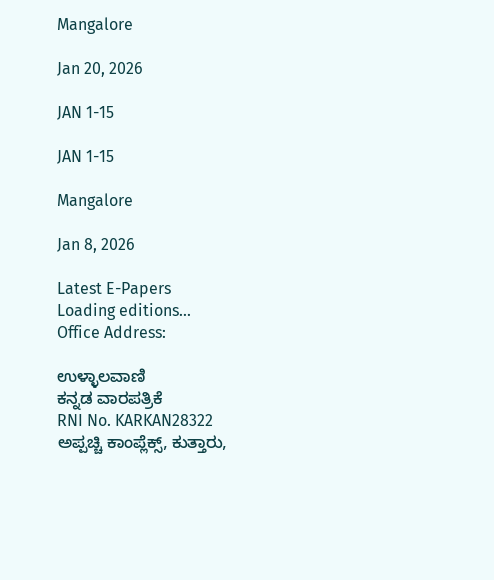Mangalore

Jan 20, 2026

JAN 1-15

JAN 1-15

Mangalore

Jan 8, 2026

Latest E-Papers
Loading editions...
Office Address:

ಉಳ್ಳಾಲವಾಣಿ
ಕನ್ನಡ ವಾರಪತ್ರಿಕೆ
RNI No. KARKAN28322
ಅಪ್ಪಚ್ಚಿ ಕಾಂಪ್ಲೆಕ್ಸ್‌, ಕುತ್ತಾರು,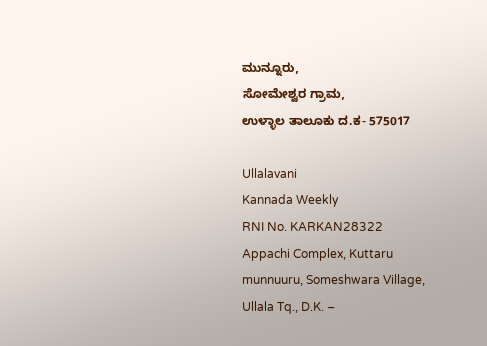ಮುನ್ನೂರು,
ಸೋಮೇಶ್ವರ ಗ್ರಾಮ,
ಉಳ್ಳಾಲ ತಾಲೂಕು ದ.ಕ- 575017

Ullalavani
Kannada Weekly
RNI No. KARKAN28322
Appachi Complex, Kuttaru
munnuuru, Someshwara Village,
Ullala Tq., D.K. –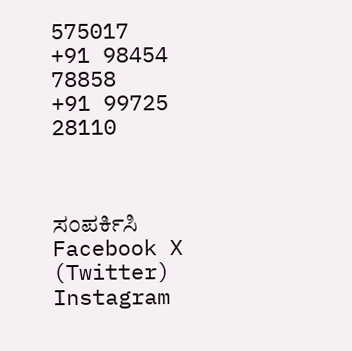575017
+91 98454 78858
+91 99725 28110



ಸಂಪರ್ಕಿಸಿ
Facebook X (Twitter) Instagram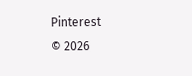Pinterest
© 2026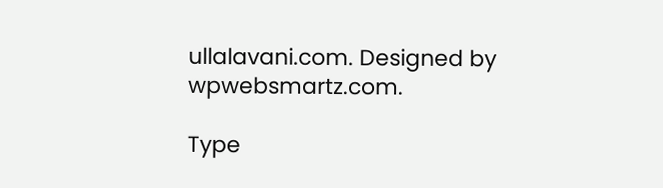ullalavani.com. Designed by wpwebsmartz.com.

Type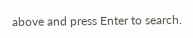above and press Enter to search.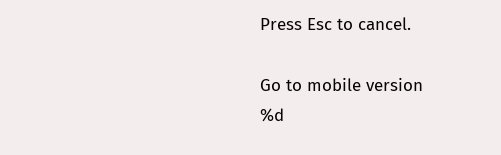Press Esc to cancel.

Go to mobile version
%d